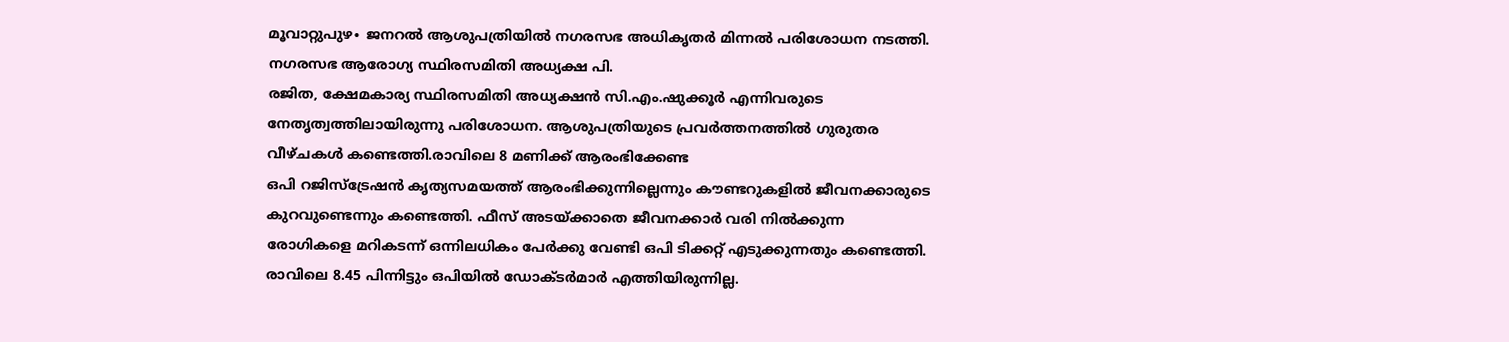മൂവാറ്റുപുഴ∙ ജനറൽ ആശുപത്രിയിൽ നഗരസഭ അധികൃതർ മിന്നൽ പരിശോധന നടത്തി. നഗരസഭ ആരോഗ്യ സ്ഥിരസമിതി അധ്യക്ഷ പി.
രജിത, ക്ഷേമകാര്യ സ്ഥിരസമിതി അധ്യക്ഷൻ സി.എം.ഷുക്കൂർ എന്നിവരുടെ നേതൃത്വത്തിലായിരുന്നു പരിശോധന. ആശുപത്രിയുടെ പ്രവർത്തനത്തിൽ ഗുരുതര വീഴ്ചകൾ കണ്ടെത്തി.രാവിലെ 8 മണിക്ക് ആരംഭിക്കേണ്ട
ഒപി റജിസ്ട്രേഷൻ കൃത്യസമയത്ത് ആരംഭിക്കുന്നില്ലെന്നും കൗണ്ടറുകളിൽ ജീവനക്കാരുടെ കുറവുണ്ടെന്നും കണ്ടെത്തി. ഫീസ് അടയ്ക്കാതെ ജീവനക്കാർ വരി നിൽക്കുന്ന രോഗികളെ മറികടന്ന് ഒന്നിലധികം പേർക്കു വേണ്ടി ഒപി ടിക്കറ്റ് എടുക്കുന്നതും കണ്ടെത്തി. രാവിലെ 8.45 പിന്നിട്ടും ഒപിയിൽ ഡോക്ടർമാർ എത്തിയിരുന്നില്ല.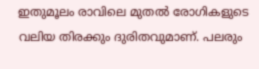ഇതുമൂലം രാവിലെ മുതൽ രോഗികളുടെ വലിയ തിരക്കും ദുരിതവുമാണ്. പലരും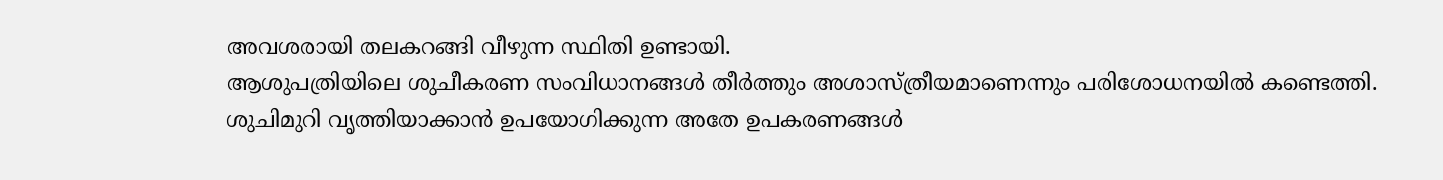അവശരായി തലകറങ്ങി വീഴുന്ന സ്ഥിതി ഉണ്ടായി.
ആശുപത്രിയിലെ ശുചീകരണ സംവിധാനങ്ങൾ തീർത്തും അശാസ്ത്രീയമാണെന്നും പരിശോധനയിൽ കണ്ടെത്തി.
ശുചിമുറി വൃത്തിയാക്കാൻ ഉപയോഗിക്കുന്ന അതേ ഉപകരണങ്ങൾ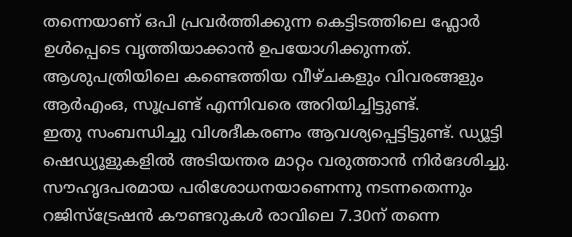തന്നെയാണ് ഒപി പ്രവർത്തിക്കുന്ന കെട്ടിടത്തിലെ ഫ്ലോർ ഉൾപ്പെടെ വൃത്തിയാക്കാൻ ഉപയോഗിക്കുന്നത്. ആശുപത്രിയിലെ കണ്ടെത്തിയ വീഴ്ചകളും വിവരങ്ങളും ആർഎംഒ, സൂപ്രണ്ട് എന്നിവരെ അറിയിച്ചിട്ടുണ്ട്.
ഇതു സംബന്ധിച്ചു വിശദീകരണം ആവശ്യപ്പെട്ടിട്ടുണ്ട്. ഡ്യൂട്ടി ഷെഡ്യൂളുകളിൽ അടിയന്തര മാറ്റം വരുത്താൻ നിർദേശിച്ചു.
സൗഹൃദപരമായ പരിശോധനയാണെന്നു നടന്നതെന്നും റജിസ്ട്രേഷൻ കൗണ്ടറുകൾ രാവിലെ 7.30ന് തന്നെ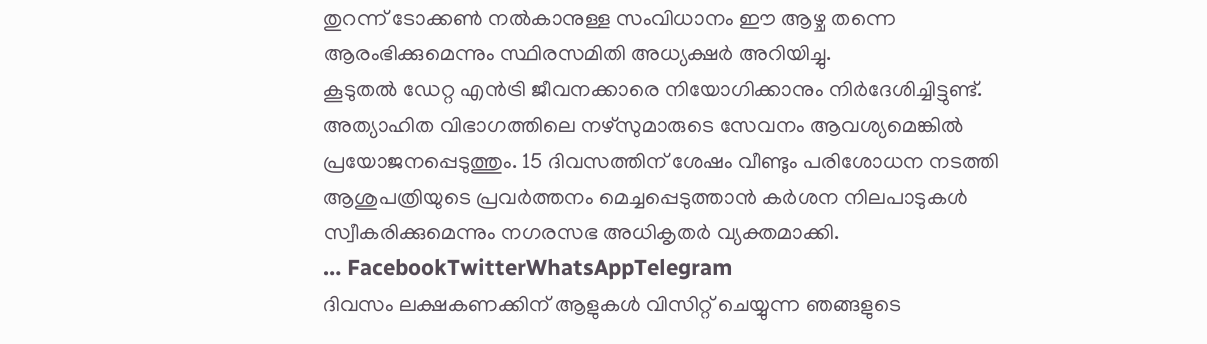തുറന്ന് ടോക്കൺ നൽകാനുള്ള സംവിധാനം ഈ ആഴ്ച തന്നെ ആരംഭിക്കുമെന്നും സ്ഥിരസമിതി അധ്യക്ഷർ അറിയിച്ചു.
കൂടുതൽ ഡേറ്റ എൻട്രി ജീവനക്കാരെ നിയോഗിക്കാനും നിർദേശിച്ചിട്ടുണ്ട്. അത്യാഹിത വിഭാഗത്തിലെ നഴ്സുമാരുടെ സേവനം ആവശ്യമെങ്കിൽ പ്രയോജനപ്പെടുത്തും. 15 ദിവസത്തിന് ശേഷം വീണ്ടും പരിശോധന നടത്തി ആശുപത്രിയുടെ പ്രവർത്തനം മെച്ചപ്പെടുത്താൻ കർശന നിലപാടുകൾ സ്വീകരിക്കുമെന്നും നഗരസഭ അധികൃതർ വ്യക്തമാക്കി.
… FacebookTwitterWhatsAppTelegram
ദിവസം ലക്ഷകണക്കിന് ആളുകൾ വിസിറ്റ് ചെയ്യുന്ന ഞങ്ങളുടെ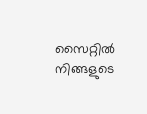സൈറ്റിൽ നിങ്ങളുടെ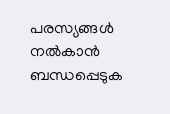പരസ്യങ്ങൾ നൽകാൻ ബന്ധപ്പെടുക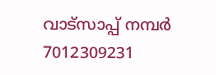വാട്സാപ്പ് നമ്പർ 7012309231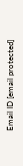Email ID [email protected]